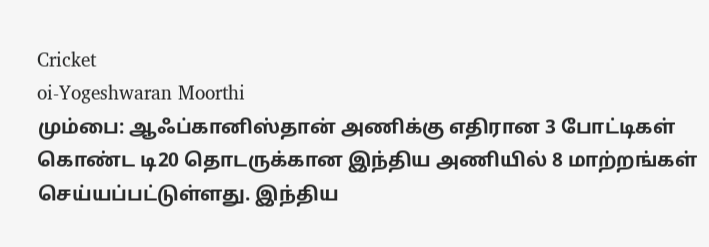Cricket
oi-Yogeshwaran Moorthi
மும்பை: ஆஃப்கானிஸ்தான் அணிக்கு எதிரான 3 போட்டிகள் கொண்ட டி20 தொடருக்கான இந்திய அணியில் 8 மாற்றங்கள் செய்யப்பட்டுள்ளது. இந்திய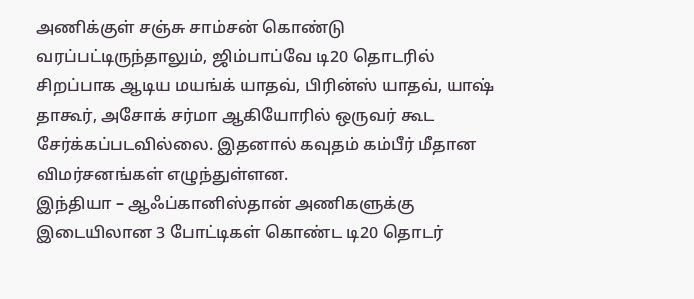அணிக்குள் சஞ்சு சாம்சன் கொண்டு வரப்பட்டிருந்தாலும், ஜிம்பாப்வே டி20 தொடரில் சிறப்பாக ஆடிய மயங்க் யாதவ், பிரின்ஸ் யாதவ், யாஷ் தாகூர், அசோக் சர்மா ஆகியோரில் ஒருவர் கூட சேர்க்கப்படவில்லை. இதனால் கவுதம் கம்பீர் மீதான விமர்சனங்கள் எழுந்துள்ளன.
இந்தியா – ஆஃப்கானிஸ்தான் அணிகளுக்கு இடையிலான 3 போட்டிகள் கொண்ட டி20 தொடர்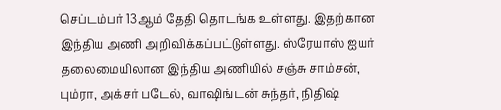செப்டம்பர் 13ஆம் தேதி தொடங்க உள்ளது. இதற்கான இந்திய அணி அறிவிக்கப்பட்டுள்ளது. ஸ்ரேயாஸ் ஐயர் தலைமையிலான இந்திய அணியில் சஞ்சு சாம்சன், பும்ரா, அக்சர் படேல், வாஷிங்டன் சுந்தர், நிதிஷ்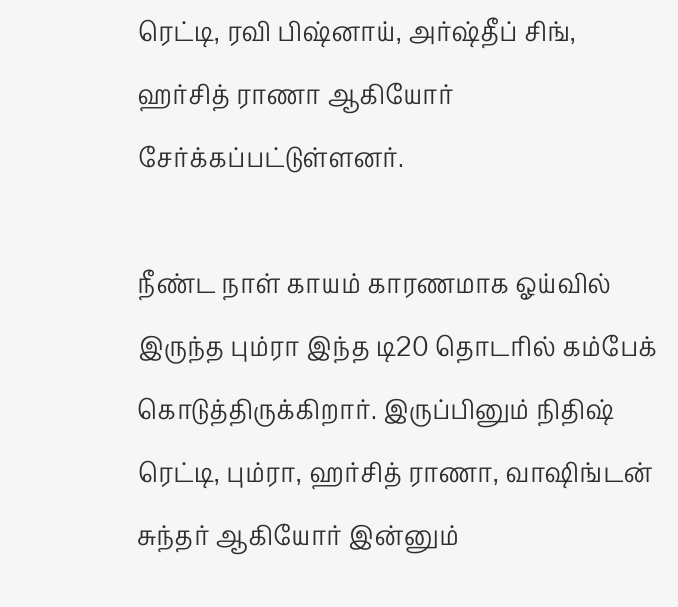ரெட்டி, ரவி பிஷ்னாய், அர்ஷ்தீப் சிங், ஹர்சித் ராணா ஆகியோர் சேர்க்கப்பட்டுள்ளனர்.

நீண்ட நாள் காயம் காரணமாக ஓய்வில் இருந்த பும்ரா இந்த டி20 தொடரில் கம்பேக் கொடுத்திருக்கிறார். இருப்பினும் நிதிஷ் ரெட்டி, பும்ரா, ஹர்சித் ராணா, வாஷிங்டன் சுந்தர் ஆகியோர் இன்னும்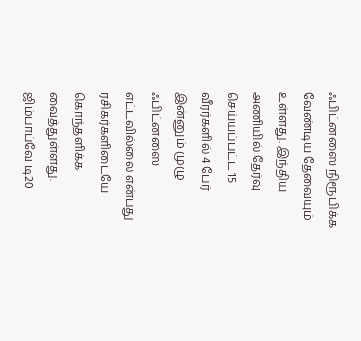ஃபிட்னஸை நிரூபிக்க வேண்டிய தேவையும் உள்ளது. இந்திய அணியில் தேர்வு செய்யப்பட்ட 15 வீரர்களில் 4 பேர் இன்னும் முழு ஃபிட்னஸை எட்டவில்லை என்பது ரசிகர்களிடையே கொந்தளிக்க வைத்துள்ளது.
ஜிம்பாப்வே டி20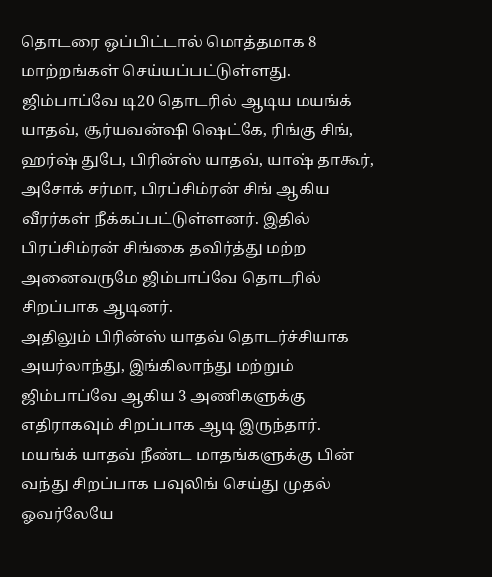தொடரை ஒப்பிட்டால் மொத்தமாக 8 மாற்றங்கள் செய்யப்பட்டுள்ளது. ஜிம்பாப்வே டி20 தொடரில் ஆடிய மயங்க் யாதவ், சூர்யவன்ஷி ஷெட்கே, ரிங்கு சிங், ஹர்ஷ் துபே, பிரின்ஸ் யாதவ், யாஷ் தாகூர், அசோக் சர்மா, பிரப்சிம்ரன் சிங் ஆகிய வீரர்கள் நீக்கப்பட்டுள்ளனர். இதில் பிரப்சிம்ரன் சிங்கை தவிர்த்து மற்ற அனைவருமே ஜிம்பாப்வே தொடரில் சிறப்பாக ஆடினர்.
அதிலும் பிரின்ஸ் யாதவ் தொடர்ச்சியாக அயர்லாந்து, இங்கிலாந்து மற்றும் ஜிம்பாப்வே ஆகிய 3 அணிகளுக்கு எதிராகவும் சிறப்பாக ஆடி இருந்தார். மயங்க் யாதவ் நீண்ட மாதங்களுக்கு பின் வந்து சிறப்பாக பவுலிங் செய்து முதல் ஓவர்லேயே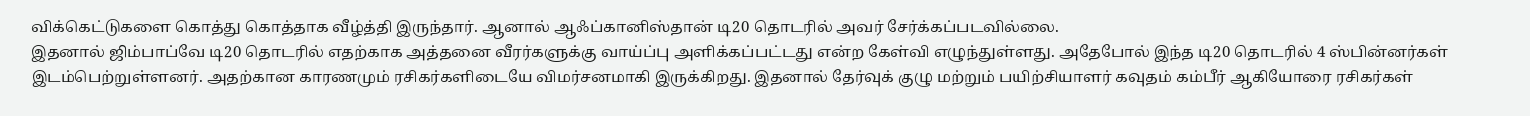விக்கெட்டுகளை கொத்து கொத்தாக வீழ்த்தி இருந்தார். ஆனால் ஆஃப்கானிஸ்தான் டி20 தொடரில் அவர் சேர்க்கப்படவில்லை.
இதனால் ஜிம்பாப்வே டி20 தொடரில் எதற்காக அத்தனை வீரர்களுக்கு வாய்ப்பு அளிக்கப்பட்டது என்ற கேள்வி எழுந்துள்ளது. அதேபோல் இந்த டி20 தொடரில் 4 ஸ்பின்னர்கள் இடம்பெற்றுள்ளனர். அதற்கான காரணமும் ரசிகர்களிடையே விமர்சனமாகி இருக்கிறது. இதனால் தேர்வுக் குழு மற்றும் பயிற்சியாளர் கவுதம் கம்பீர் ஆகியோரை ரசிகர்கள்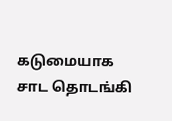கடுமையாக சாட தொடங்கி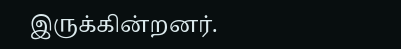இருக்கின்றனர்.